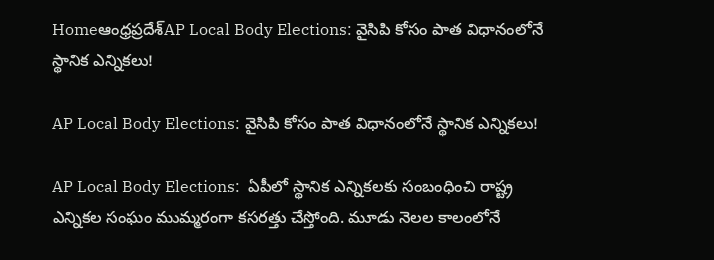Homeఆంధ్రప్రదేశ్‌AP Local Body Elections: వైసిపి కోసం పాత విధానంలోనే స్థానిక ఎన్నికలు!

AP Local Body Elections: వైసిపి కోసం పాత విధానంలోనే స్థానిక ఎన్నికలు!

AP Local Body Elections:  ఏపీలో స్థానిక ఎన్నికలకు సంబంధించి రాష్ట్ర ఎన్నికల సంఘం ముమ్మరంగా కసరత్తు చేస్తోంది. మూడు నెలల కాలంలోనే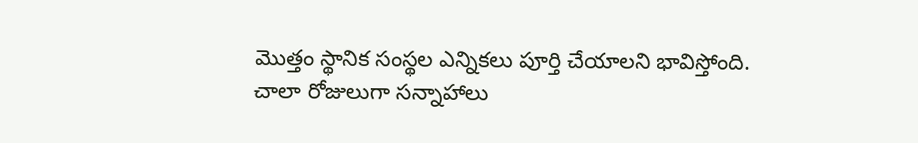మొత్తం స్థానిక సంస్థల ఎన్నికలు పూర్తి చేయాలని భావిస్తోంది. చాలా రోజులుగా సన్నాహాలు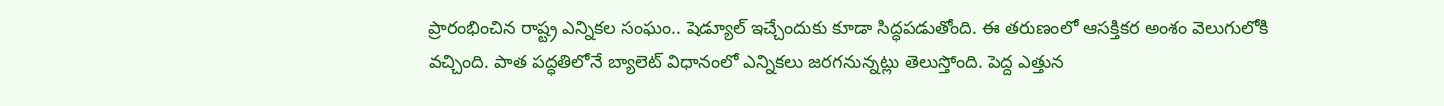ప్రారంభించిన రాష్ట్ర ఎన్నికల సంఘం.. షెడ్యూల్ ఇచ్చేందుకు కూడా సిద్ధపడుతోంది. ఈ తరుణంలో ఆసక్తికర అంశం వెలుగులోకి వచ్చింది. పాత పద్ధతిలోనే బ్యాలెట్ విధానంలో ఎన్నికలు జరగనున్నట్లు తెలుస్తోంది. పెద్ద ఎత్తున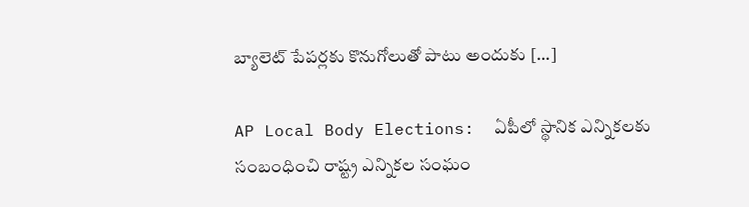బ్యాలెట్ పేపర్లకు కొనుగోలుతో పాటు అందుకు […]

AP Local Body Elections:  ఏపీలో స్థానిక ఎన్నికలకు సంబంధించి రాష్ట్ర ఎన్నికల సంఘం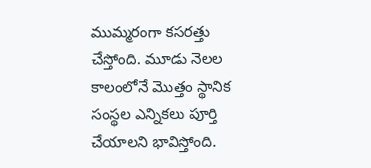ముమ్మరంగా కసరత్తు చేస్తోంది. మూడు నెలల కాలంలోనే మొత్తం స్థానిక సంస్థల ఎన్నికలు పూర్తి చేయాలని భావిస్తోంది.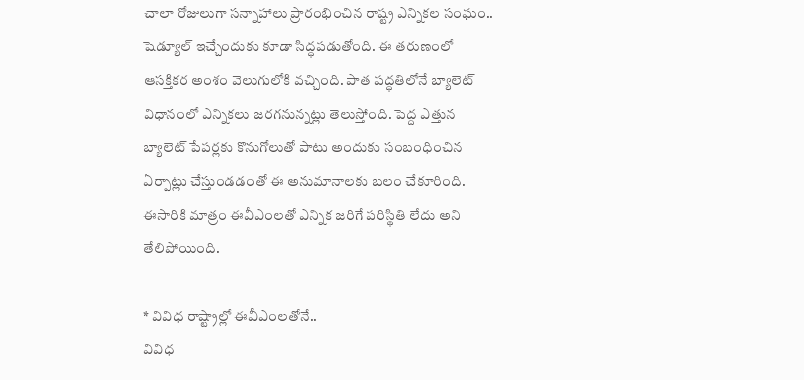చాలా రోజులుగా సన్నాహాలు ప్రారంభించిన రాష్ట్ర ఎన్నికల సంఘం.. షెడ్యూల్ ఇచ్చేందుకు కూడా సిద్ధపడుతోంది. ఈ తరుణంలో ఆసక్తికర అంశం వెలుగులోకి వచ్చింది. పాత పద్ధతిలోనే బ్యాలెట్ విధానంలో ఎన్నికలు జరగనున్నట్లు తెలుస్తోంది. పెద్ద ఎత్తున బ్యాలెట్ పేపర్లకు కొనుగోలుతో పాటు అందుకు సంబంధించిన ఏర్పాట్లు చేస్తుండడంతో ఈ అనుమానాలకు బలం చేకూరింది. ఈసారికి మాత్రం ఈవీఎంలతో ఎన్నిక జరిగే పరిస్థితి లేదు అని తేలిపోయింది.

* వివిధ రాష్ట్రాల్లో ఈవీఎంలతోనే..
వివిధ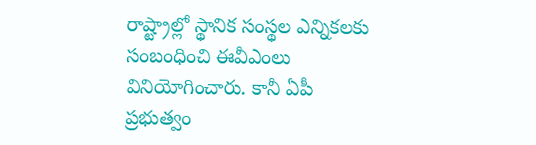రాష్ట్రాల్లో స్థానిక సంస్థల ఎన్నికలకు సంబంధించి ఈవీఎంలు వినియోగించారు. కానీ ఏపీ ప్రభుత్వం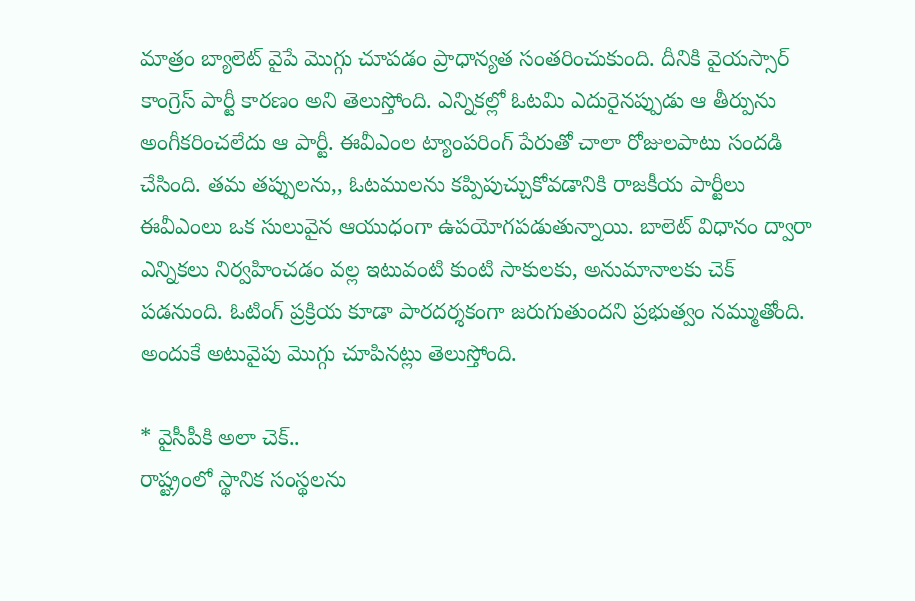మాత్రం బ్యాలెట్ వైపే మొగ్గు చూపడం ప్రాధాన్యత సంతరించుకుంది. దీనికి వైయస్సార్ కాంగ్రెస్ పార్టీ కారణం అని తెలుస్తోంది. ఎన్నికల్లో ఓటమి ఎదురైనప్పుడు ఆ తీర్పును అంగీకరించలేదు ఆ పార్టీ. ఈవీఎంల ట్యాంపరింగ్ పేరుతో చాలా రోజులపాటు సందడి చేసింది. తమ తప్పులను,, ఓటములను కప్పిపుచ్చుకోవడానికి రాజకీయ పార్టీలు ఈవీఎంలు ఒక సులువైన ఆయుధంగా ఉపయోగపడుతున్నాయి. బాలెట్ విధానం ద్వారా ఎన్నికలు నిర్వహించడం వల్ల ఇటువంటి కుంటి సాకులకు, అనుమానాలకు చెక్ పడనుంది. ఓటింగ్ ప్రక్రియ కూడా పారదర్శకంగా జరుగుతుందని ప్రభుత్వం నమ్ముతోంది. అందుకే అటువైపు మొగ్గు చూపినట్లు తెలుస్తోంది.

* వైసీపీకి అలా చెక్..
రాష్ట్రంలో స్థానిక సంస్థలను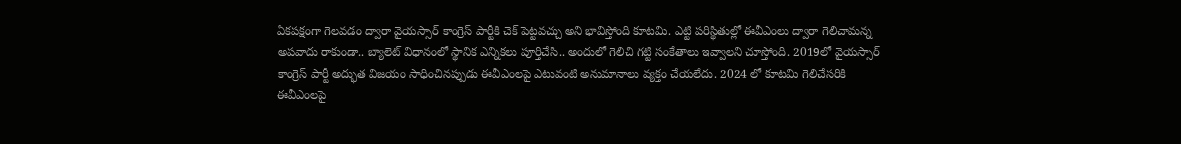ఏకపక్షంగా గెలవడం ద్వారా వైయస్సార్ కాంగ్రెస్ పార్టీకి చెక్ పెట్టవచ్చు అని భావిస్తోంది కూటమి. ఎట్టి పరిస్థితుల్లో ఈవీఎంలు ద్వారా గెలిచామన్న అపవాదు రాకుండా.. బ్యాలెట్ విధానంలో స్థానిక ఎన్నికలు పూర్తిచేసి.. అందులో గెలిచి గట్టి సంకేతాలు ఇవ్వాలని చూస్తోంది. 2019లో వైయస్సార్ కాంగ్రెస్ పార్టీ అద్భుత విజయం సాధించినప్పుడు ఈవీఎంలపై ఎటువంటి అనుమానాలు వ్యక్తం చేయలేదు. 2024 లో కూటమి గెలిచేసరికి ఈవీఎంలపై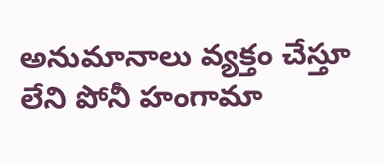అనుమానాలు వ్యక్తం చేస్తూ లేని పోనీ హంగామా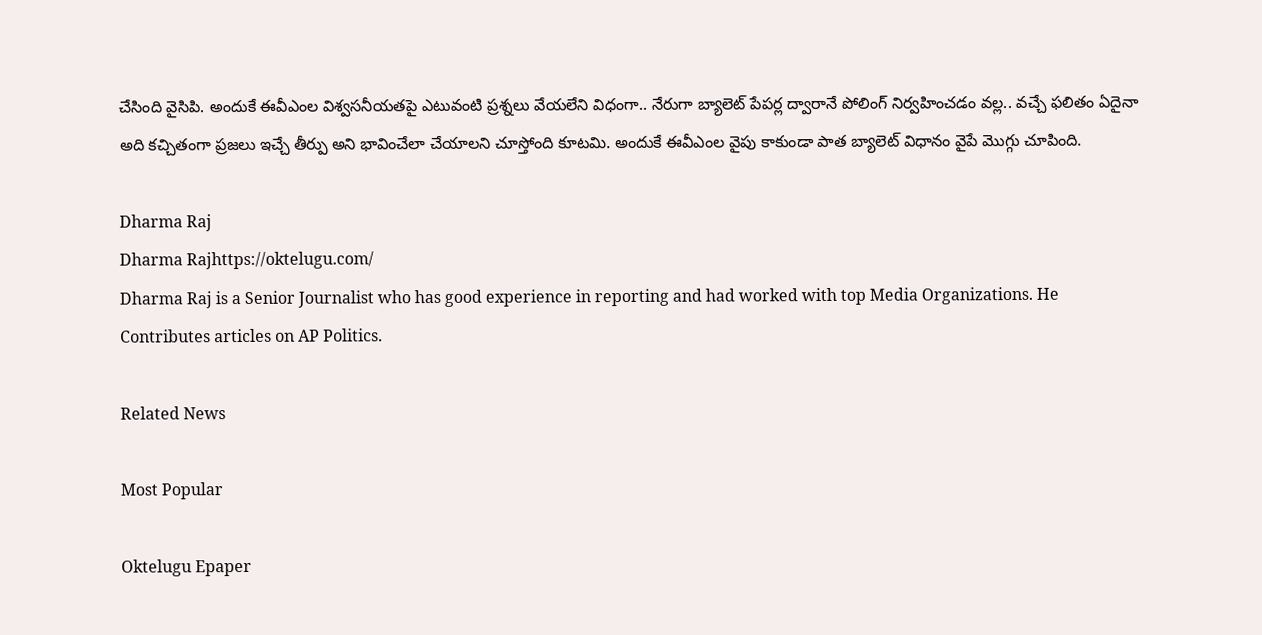చేసింది వైసిపి. అందుకే ఈవీఎంల విశ్వసనీయతపై ఎటువంటి ప్రశ్నలు వేయలేని విధంగా.. నేరుగా బ్యాలెట్ పేపర్ల ద్వారానే పోలింగ్ నిర్వహించడం వల్ల.. వచ్చే ఫలితం ఏదైనా అది కచ్చితంగా ప్రజలు ఇచ్చే తీర్పు అని భావించేలా చేయాలని చూస్తోంది కూటమి. అందుకే ఈవీఎంల వైపు కాకుండా పాత బ్యాలెట్ విధానం వైపే మొగ్గు చూపింది.

Dharma Raj
Dharma Rajhttps://oktelugu.com/
Dharma Raj is a Senior Journalist who has good experience in reporting and had worked with top Media Organizations. He Contributes articles on AP Politics.

Related News

Most Popular

Oktelugu Epaper